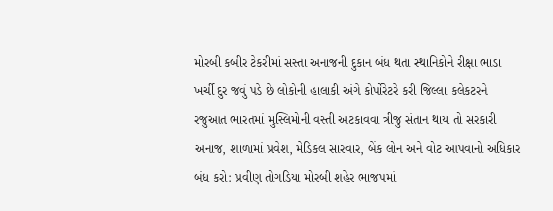મોરબી કબીર ટેકરીમાં સસ્તા અનાજની દુકાન બંધ થતા સ્થાનિકોને રીક્ષા ભાડા ખર્ચી દુર જવું પડે છે લોકોની હાલાકી અંગે કોર્પોરેટરે કરી જિલ્લા કલેકટરને રજુઆત ભારતમાં મુસ્લિમોની વસ્તી અટકાવવા ત્રીજુ સંતાન થાય તો સરકારી અનાજ, શાળામાં પ્રવેશ, મેડિકલ સારવાર, બેંક લોન અને વોટ આપવાનો અધિકાર બંધ કરો: પ્રવીણ તોગડિયા મોરબી શહેર ભાજપમાં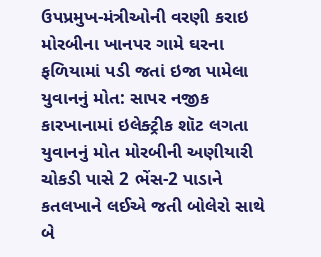ઉપપ્રમુખ-મંત્રીઓની વરણી કરાઇ મોરબીના ખાનપર ગામે ઘરના ફળિયામાં પડી જતાં ઇજા પામેલા યુવાનનું મોત: સાપર નજીક કારખાનામાં ઇલેક્ટ્રીક શૉટ લગતા યુવાનનું મોત મોરબીની અણીયારી ચોકડી પાસે 2 ભેંસ-2 પાડાને કતલખાને લઈએ જતી બોલેરો સાથે બે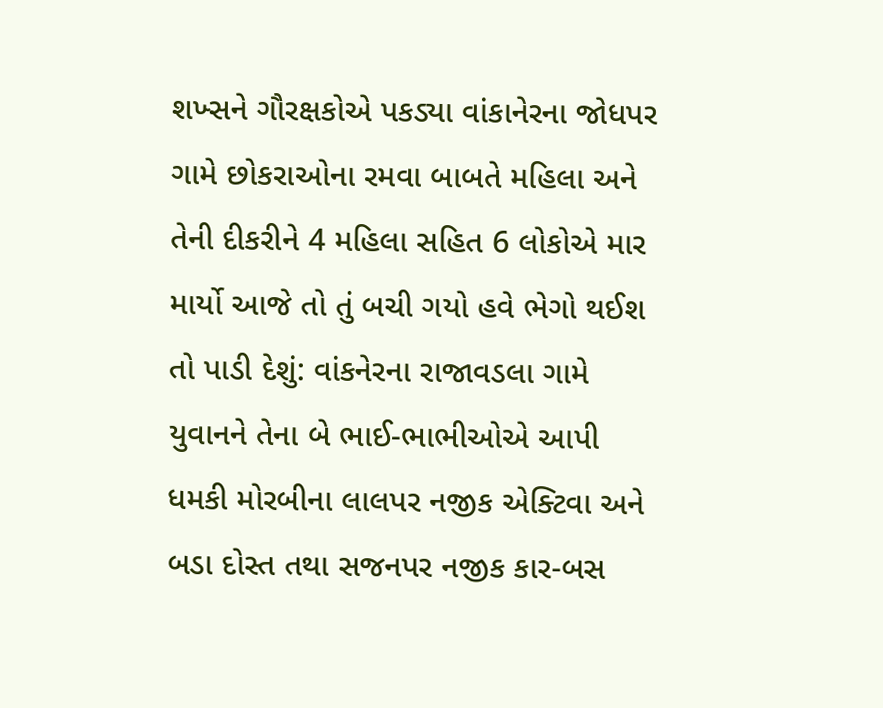શખ્સને ગૌરક્ષકોએ પકડ્યા વાંકાનેરના જોધપર ગામે છોકરાઓના રમવા બાબતે મહિલા અને તેની દીકરીને 4 મહિલા સહિત 6 લોકોએ માર માર્યો આજે તો તું બચી ગયો હવે ભેગો થઈશ તો પાડી દેશું: વાંકનેરના રાજાવડલા ગામે યુવાનને તેના બે ભાઈ-ભાભીઓએ આપી ધમકી મોરબીના લાલપર નજીક એક્ટિવા અને બડા દોસ્ત તથા સજનપર નજીક કાર-બસ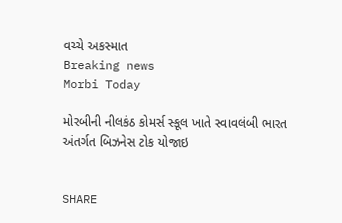વચ્ચે અકસ્માત
Breaking news
Morbi Today

મોરબીની નીલકંઠ કોમર્સ સ્કૂલ ખાતે સ્વાવલંબી ભારત અંતર્ગત બિઝનેસ ટોક યોજાઇ


SHARE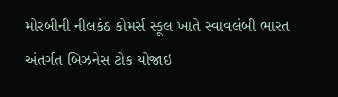મોરબીની નીલકંઠ કોમર્સ સ્કૂલ ખાતે સ્વાવલંબી ભારત અંતર્ગત બિઝનેસ ટોક યોજાઇ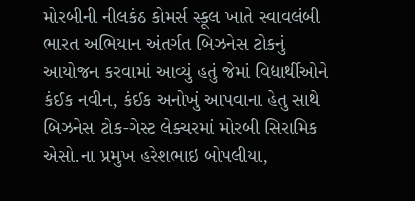મોરબીની નીલકંઠ કોમર્સ સ્કૂલ ખાતે સ્વાવલંબી ભારત અભિયાન અંતર્ગત બિઝનેસ ટોકનું આયોજન કરવામાં આવ્યું હતું જેમાં વિદ્યાર્થીઓને કંઈક નવીન, કંઈક અનોખું આપવાના હેતુ સાથે બિઝનેસ ટોક-ગેસ્ટ લેક્ચરમાં મોરબી સિરામિક એસો.ના પ્રમુખ હરેશભાઇ બોપલીયા,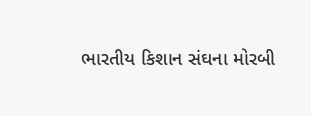ભારતીય કિશાન સંઘના મોરબી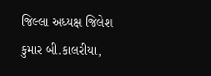જિલ્લા અધ્યક્ષ જિલેશ કુમાર બી.કાલરીયા,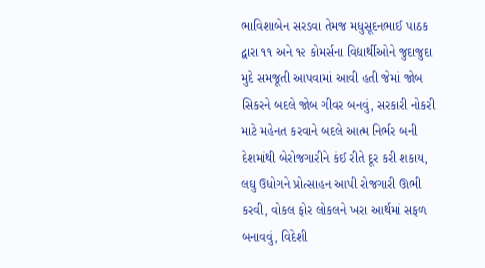ભાવિશાબેન સરડવા તેમજ મધુસૂદનભાઈ પાઠક દ્વારા ૧૧ અને ૧૨ કોમર્સના વિદ્યાર્થીઓને જુદાજુદા મુદે સમજૂતી આપવામાં આવી હતી જેમાં જોબ સિકરને બદલે જોબ ગીવર બનવું, સરકારી નોકરી માટે મહેનત કરવાને બદલે આત્મ નિર્ભર બની દેશમાંથી બેરોજગારીને કંઈ રીતે દૂર કરી શકાય, લઘુ ઉધોગને પ્રોત્સાહન આપી રોજગારી ઊભી કરવી, વોકલ ફોર લોકલને ખરા આર્થમાં સફળ બનાવવું, વિદેશી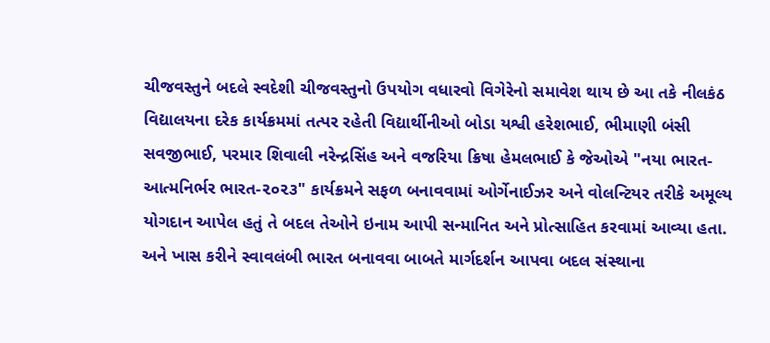ચીજવસ્તુને બદલે સ્વદેશી ચીજવસ્તુનો ઉપયોગ વધારવો વિગેરેનો સમાવેશ થાય છે આ તકે નીલકંઠ વિદ્યાલયના દરેક કાર્યક્રમમાં તત્પર રહેતી વિદ્યાર્થીનીઓ બોડા યશ્વી હરેશભાઈ, ભીમાણી બંસી સવજીભાઈ, પરમાર શિવાલી નરેન્દ્રસિંહ અને વજરિયા ક્રિષા હેમલભાઈ કે જેઓએ "નયા ભારત-આત્મનિર્ભર ભારત-૨૦૨૩" કાર્યક્રમને સફળ બનાવવામાં ઓર્ગેનાઈઝર અને વોલન્ટિયર તરીકે અમૂલ્ય યોગદાન આપેલ હતું તે બદલ તેઓને ઇનામ આપી સન્માનિત અને પ્રોત્સાહિત કરવામાં આવ્યા હતા. અને ખાસ કરીને સ્વાવલંબી ભારત બનાવવા બાબતે માર્ગદર્શન આપવા બદલ સંસ્થાના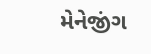મેનેજીંગ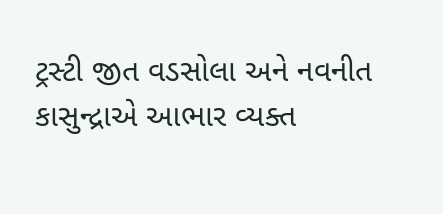ટ્રસ્ટી જીત વડસોલા અને નવનીત કાસુન્દ્રાએ આભાર વ્યક્ત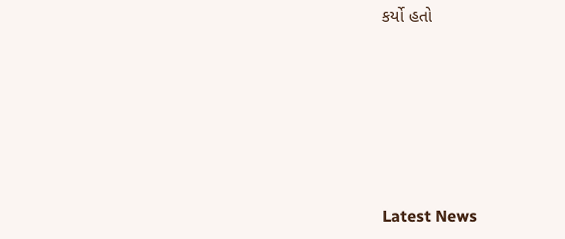કર્યો હતો






Latest News